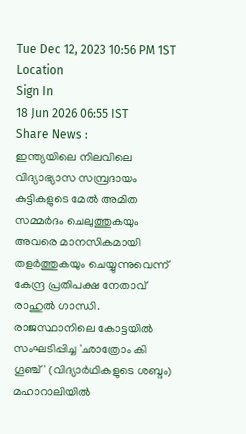Tue Dec 12, 2023 10:56 PM 1ST
Location
Sign In
18 Jun 2026 06:55 IST
Share News :
ഇന്ത്യയിലെ നിലവിലെ വിദ്യാഭ്യാസ സമ്പ്രദായം കുട്ടികളുടെ മേൽ അമിത സമ്മർദം ചെലുത്തുകയും അവരെ മാനസികമായി തളർത്തുകയും ചെയ്യുന്നുവെന്ന് കേന്ദ്ര പ്രതിപക്ഷ നേതാവ് രാഹുൽ ഗാന്ധി. രാജസ്ഥാനിലെ കോട്ടയിൽ സംഘടിപ്പിച്ച 'ഛാത്രോം കി ഗൂഞ്ച്' (വിദ്യാർഥികളുടെ ശബ്ദം) മഹാറാലിയിൽ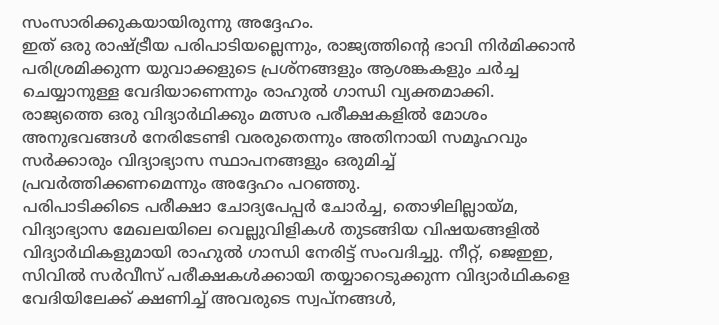സംസാരിക്കുകയായിരുന്നു അദ്ദേഹം.
ഇത് ഒരു രാഷ്ട്രീയ പരിപാടിയല്ലെന്നും, രാജ്യത്തിന്റെ ഭാവി നിർമിക്കാൻ പരിശ്രമിക്കുന്ന യുവാക്കളുടെ പ്രശ്നങ്ങളും ആശങ്കകളും ചർച്ച ചെയ്യാനുള്ള വേദിയാണെന്നും രാഹുൽ ഗാന്ധി വ്യക്തമാക്കി.
രാജ്യത്തെ ഒരു വിദ്യാർഥിക്കും മത്സര പരീക്ഷകളിൽ മോശം അനുഭവങ്ങൾ നേരിടേണ്ടി വരരുതെന്നും അതിനായി സമൂഹവും സർക്കാരും വിദ്യാഭ്യാസ സ്ഥാപനങ്ങളും ഒരുമിച്ച് പ്രവർത്തിക്കണമെന്നും അദ്ദേഹം പറഞ്ഞു.
പരിപാടിക്കിടെ പരീക്ഷാ ചോദ്യപേപ്പർ ചോർച്ച, തൊഴിലില്ലായ്മ, വിദ്യാഭ്യാസ മേഖലയിലെ വെല്ലുവിളികൾ തുടങ്ങിയ വിഷയങ്ങളിൽ വിദ്യാർഥികളുമായി രാഹുൽ ഗാന്ധി നേരിട്ട് സംവദിച്ചു. നീറ്റ്, ജെഇഇ, സിവിൽ സർവീസ് പരീക്ഷകൾക്കായി തയ്യാറെടുക്കുന്ന വിദ്യാർഥികളെ വേദിയിലേക്ക് ക്ഷണിച്ച് അവരുടെ സ്വപ്നങ്ങൾ,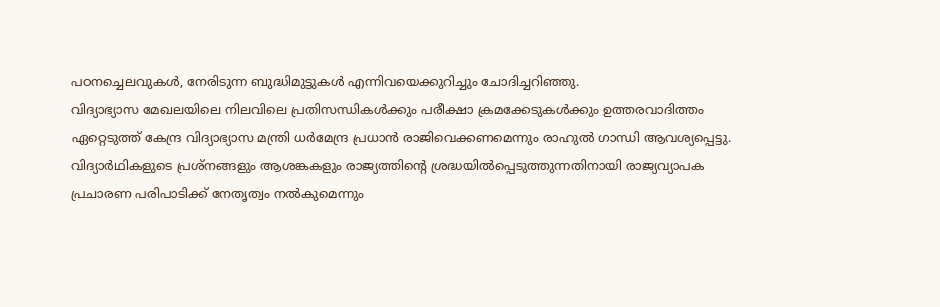പഠനച്ചെലവുകൾ, നേരിടുന്ന ബുദ്ധിമുട്ടുകൾ എന്നിവയെക്കുറിച്ചും ചോദിച്ചറിഞ്ഞു.
വിദ്യാഭ്യാസ മേഖലയിലെ നിലവിലെ പ്രതിസന്ധികൾക്കും പരീക്ഷാ ക്രമക്കേടുകൾക്കും ഉത്തരവാദിത്തം ഏറ്റെടുത്ത് കേന്ദ്ര വിദ്യാഭ്യാസ മന്ത്രി ധർമേന്ദ്ര പ്രധാൻ രാജിവെക്കണമെന്നും രാഹുൽ ഗാന്ധി ആവശ്യപ്പെട്ടു.
വിദ്യാർഥികളുടെ പ്രശ്നങ്ങളും ആശങ്കകളും രാജ്യത്തിന്റെ ശ്രദ്ധയിൽപ്പെടുത്തുന്നതിനായി രാജ്യവ്യാപക പ്രചാരണ പരിപാടിക്ക് നേതൃത്വം നൽകുമെന്നും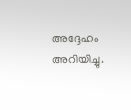അദ്ദേഹം അറിയിച്ചു.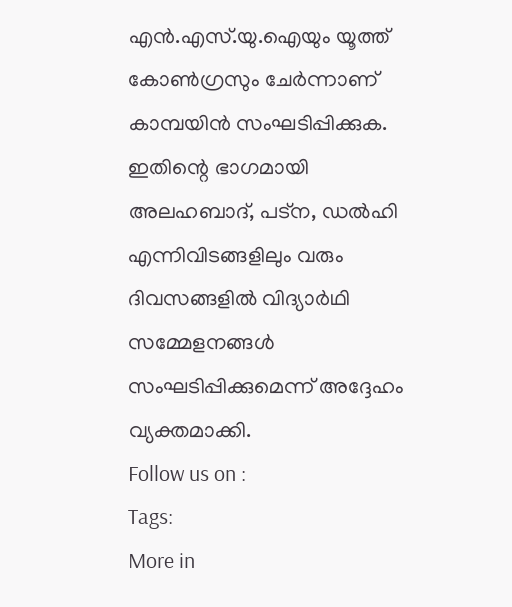എൻ.എസ്.യു.ഐയും യൂത്ത് കോൺഗ്രസും ചേർന്നാണ് കാമ്പയിൻ സംഘടിപ്പിക്കുക. ഇതിന്റെ ഭാഗമായി അലഹബാദ്, പട്ന, ഡൽഹി എന്നിവിടങ്ങളിലും വരും ദിവസങ്ങളിൽ വിദ്യാർഥി സമ്മേളനങ്ങൾ സംഘടിപ്പിക്കുമെന്ന് അദ്ദേഹം വ്യക്തമാക്കി.
Follow us on :
Tags:
More in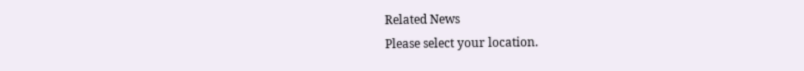Related News
Please select your location.